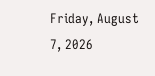Friday, August 7, 2026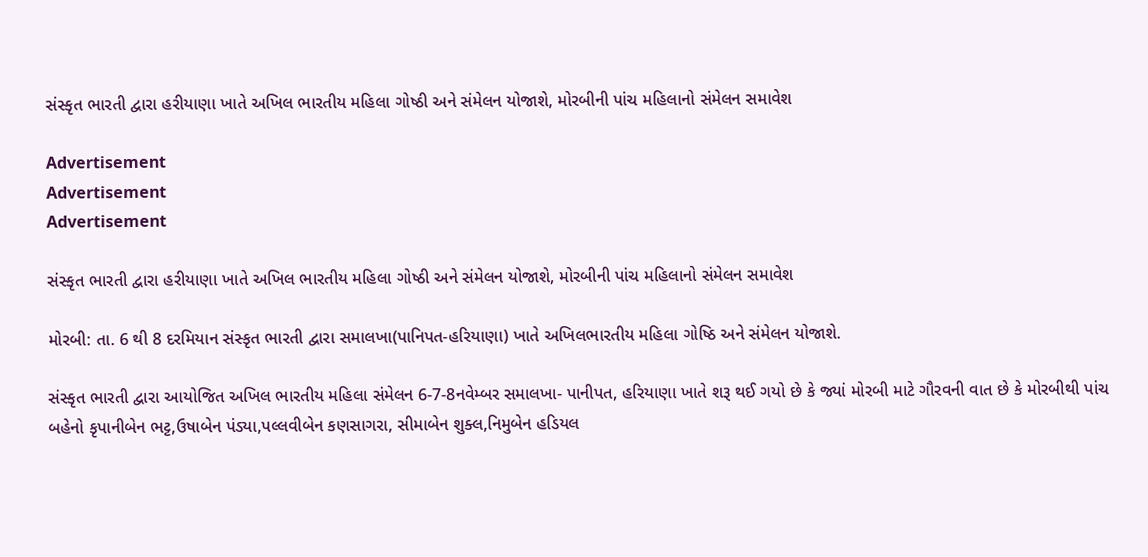સંસ્કૃત ભારતી દ્વારા હરીયાણા ખાતે અખિલ ભારતીય મહિલા ગોષ્ઠી અને સંમેલન યોજાશે, મોરબીની પાંચ મહિલાનો સંમેલન સમાવેશ

Advertisement
Advertisement
Advertisement

સંસ્કૃત ભારતી દ્વારા હરીયાણા ખાતે અખિલ ભારતીય મહિલા ગોષ્ઠી અને સંમેલન યોજાશે, મોરબીની પાંચ મહિલાનો સંમેલન સમાવેશ

મોરબી: તા. 6 થી 8 દરમિયાન સંસ્કૃત ભારતી દ્વારા સમાલખા(પાનિપત-હરિયાણા) ખાતે અખિલભારતીય મહિલા ગોષ્ઠિ અને સંમેલન યોજાશે.

સંસ્કૃત ભારતી દ્વારા આયોજિત અખિલ ભારતીય મહિલા સંમેલન 6-7-8નવેમ્બર સમાલખા- પાનીપત, હરિયાણા ખાતે શરૂ થઈ ગયો છે કે જ્યાં મોરબી માટે ગૌરવની વાત છે કે મોરબીથી પાંચ બહેનો કૃપાનીબેન ભટ્ટ,ઉષાબેન પંડ્યા,પલ્લવીબેન કણસાગરા, સીમાબેન શુક્લ,નિમુબેન હડિયલ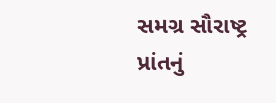સમગ્ર સૌરાષ્ટ્ર પ્રાંતનું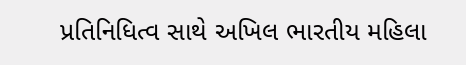પ્રતિનિધિત્વ સાથે અખિલ ભારતીય મહિલા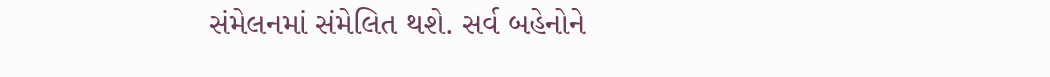સંમેલનમાં સંમેલિત થશે. સર્વ બહેનોને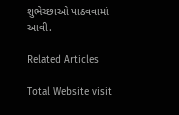શુભેચ્છાઓ પાઠવવામાં આવી.

Related Articles

Total Website visit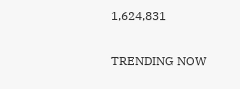1,624,831

TRENDING NOW